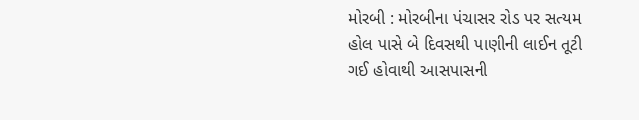મોરબી : મોરબીના પંચાસર રોડ પર સત્યમ હોલ પાસે બે દિવસથી પાણીની લાઈન તૂટી ગઈ હોવાથી આસપાસની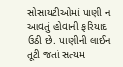સોસાયટીઓમાં પાણી ન આવતું હોવાની ફરિયાદ ઉઠી છે. પાણીની લાઈન તૂટી જતાં સત્યમ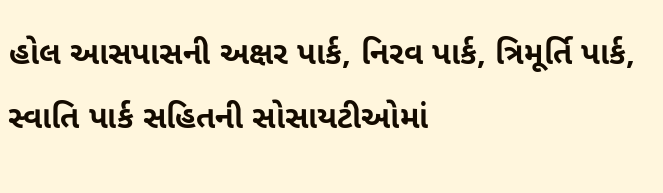હોલ આસપાસની અક્ષર પાર્ક, નિરવ પાર્ક, ત્રિમૂર્તિ પાર્ક, સ્વાતિ પાર્ક સહિતની સોસાયટીઓમાં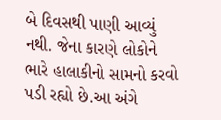બે દિવસથી પાણી આવ્યું નથી. જેના કારણે લોકોને ભારે હાલાકીનો સામનો કરવો પડી રહ્યો છે.આ અંગે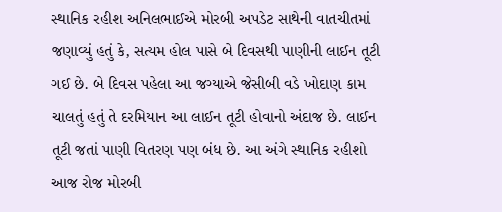સ્થાનિક રહીશ અનિલભાઈએ મોરબી અપડેટ સાથેની વાતચીતમાં જણાવ્યું હતું કે, સત્યમ હોલ પાસે બે દિવસથી પાણીની લાઈન તૂટી ગઈ છે. બે દિવસ પહેલા આ જગ્યાએ જેસીબી વડે ખોદાણ કામ ચાલતું હતું તે દરમિયાન આ લાઈન તૂટી હોવાનો અંદાજ છે. લાઈન તૂટી જતાં પાણી વિતરણ પણ બંધ છે. આ અંગે સ્થાનિક રહીશો આજ રોજ મોરબી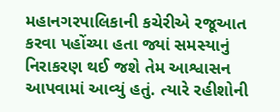મહાનગરપાલિકાની કચેરીએ રજૂઆત કરવા પહોંચ્યા હતા જ્યાં સમસ્યાનું નિરાકરણ થઈ જશે તેમ આશ્વાસન આપવામાં આવ્યું હતું. ત્યારે રહીશોની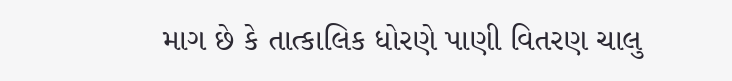માગ છે કે તાત્કાલિક ધોરણે પાણી વિતરણ ચાલુ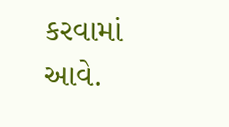કરવામાં આવે.